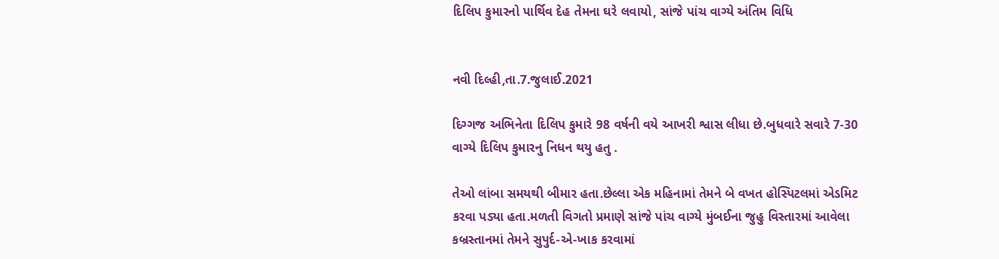દિલિપ કુમારનો પાર્થિવ દેહ તેમના ઘરે લવાયો, સાંજે પાંચ વાગ્યે અંતિમ વિધિ


નવી દિલ્હી,તા.7.જુલાઈ.2021

દિગ્ગજ અભિનેતા દિલિપ કુમારે 98 વર્ષની વયે આખરી શ્વાસ લીધા છે.બુધવારે સવારે 7-30 વાગ્યે દિલિપ કુમારનુ નિધન થયુ હતુ .

તેઓ લાંબા સમયથી બીમાર હતા.છેલ્લા એક મહિનામાં તેમને બે વખત હોસ્પિટલમાં એડમિટ કરવા પડ્યા હતા.મળતી વિગતો પ્રમાણે સાંજે પાંચ વાગ્યે મુંબઈના જુહુ વિસ્તારમાં આવેલા કબ્રસ્તાનમાં તેમને સુપુર્દ-એ-ખાક કરવામાં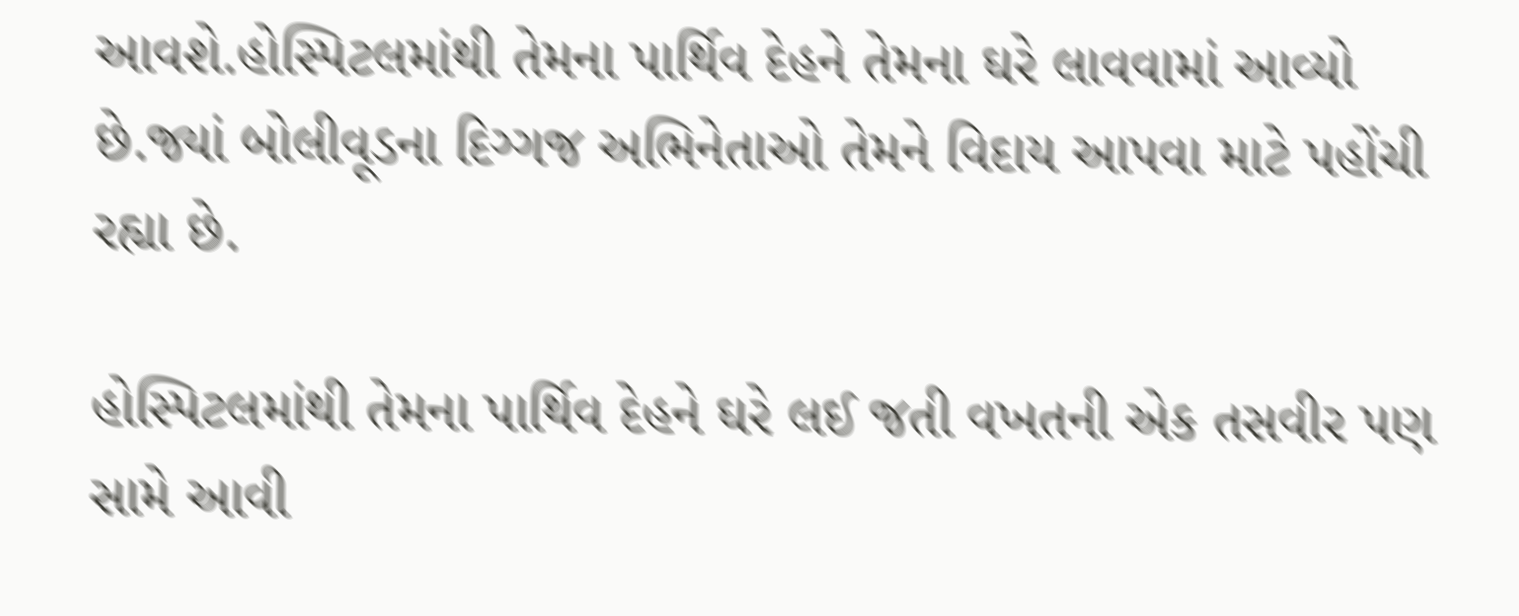આવશે.હોસ્પિટલમાંથી તેમના પાર્થિવ દેહને તેમના ઘરે લાવવામાં આવ્યો છે.જ્યાં બોલીવૂડના દિગ્ગજ અભિનેતાઓ તેમને વિદાય આપવા માટે પહોંચી રહ્યા છે.

હોસ્પિટલમાંથી તેમના પાર્થિવ દેહને ઘરે લઈ જતી વખતની એક તસવીર પણ સામે આવી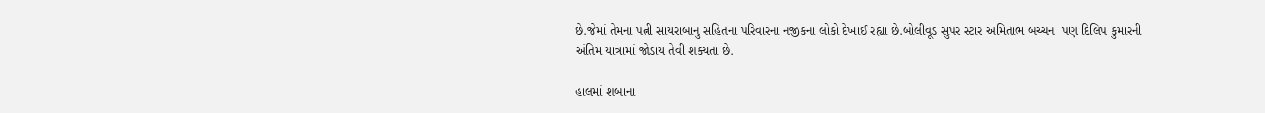છે.જેમાં તેમના પત્ની સાયરાબાનુ સહિતના પરિવારના નજીકના લોકો દેખાઈ રહ્યા છે.બોલીવૂડ સુપર સ્ટાર અમિતાભ બચ્ચન  પણ દિલિપ કુમારની  અંતિમ યાત્રામાં જોડાય તેવી શક્યતા છે.

હાલમાં શબાના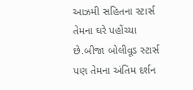આઝમી સહિતના સ્ટાર્સ તેમના ઘરે પહોંચ્યા છે.બીજા બોલીવૂડ સ્ટાર્સ પણ તેમના અંતિમ દર્શન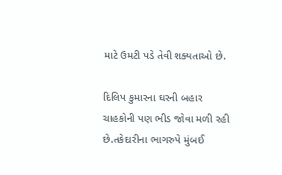માટે ઉમટી પડે તેવી શક્યતાઓ છે.

દિલિપ કુમારના ઘરની બહાર ચાહકોની પણ ભીડ જોવા મળી રહી છે.તકેદારીના ભાગરુપે મુંબઈ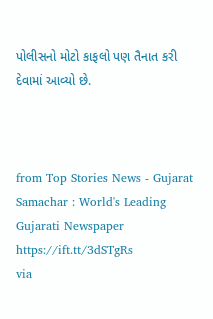પોલીસનો મોટો કાફલો પણ તૈનાત કરી દેવામાં આવ્યો છે.



from Top Stories News - Gujarat Samachar : World's Leading Gujarati Newspaper https://ift.tt/3dSTgRs
via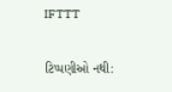IFTTT

ટિપ્પણીઓ નથી: